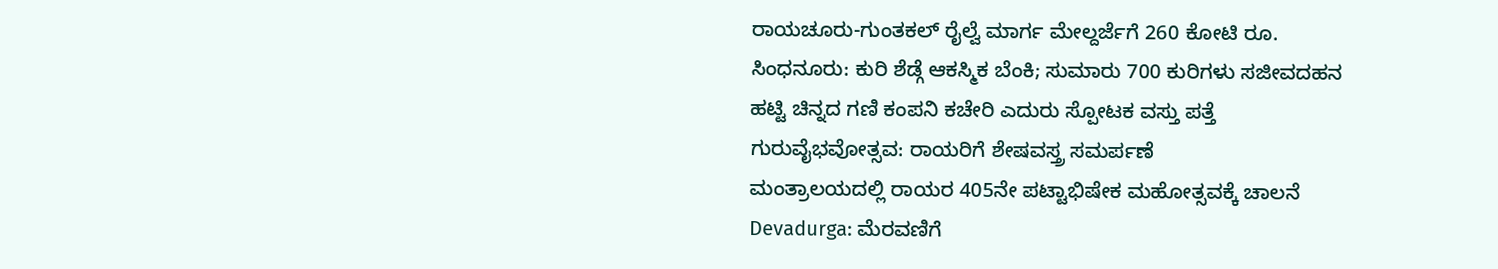ರಾಯಚೂರು-ಗುಂತಕಲ್ ರೈಲ್ವೆ ಮಾರ್ಗ ಮೇಲ್ದರ್ಜೆಗೆ 260 ಕೋಟಿ ರೂ.
ಸಿಂಧನೂರು: ಕುರಿ ಶೆಡ್ಗೆ ಆಕಸ್ಮಿಕ ಬೆಂಕಿ; ಸುಮಾರು 700 ಕುರಿಗಳು ಸಜೀವದಹನ
ಹಟ್ಟಿ ಚಿನ್ನದ ಗಣಿ ಕಂಪನಿ ಕಚೇರಿ ಎದುರು ಸ್ಪೋಟಕ ವಸ್ತು ಪತ್ತೆ
ಗುರುವೈಭವೋತ್ಸವ: ರಾಯರಿಗೆ ಶೇಷವಸ್ತ್ರ ಸಮರ್ಪಣೆ
ಮಂತ್ರಾಲಯದಲ್ಲಿ ರಾಯರ 405ನೇ ಪಟ್ಟಾಭಿಷೇಕ ಮಹೋತ್ಸವಕ್ಕೆ ಚಾಲನೆ
Devadurga: ಮೆರವಣಿಗೆ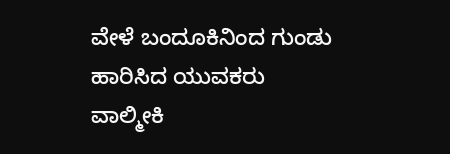ವೇಳೆ ಬಂದೂಕಿನಿಂದ ಗುಂಡು ಹಾರಿಸಿದ ಯುವಕರು
ವಾಲ್ಮೀಕಿ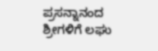ಪ್ರಸನ್ನಾನಂದ ಶ್ರೀಗಳಿಗೆ ಲಘು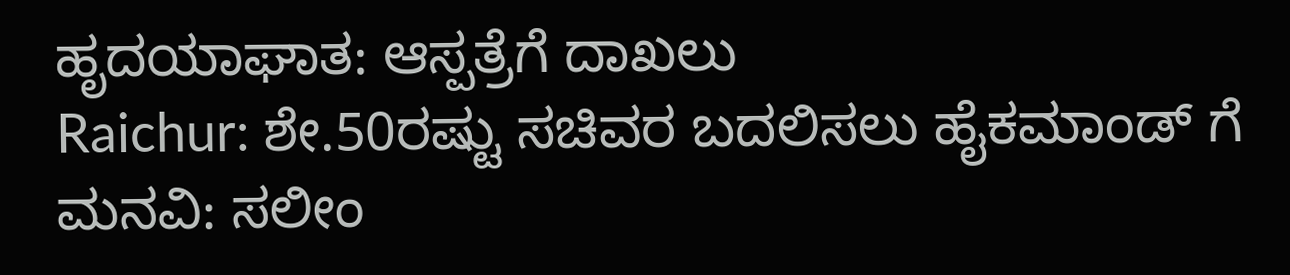ಹೃದಯಾಘಾತ: ಆಸ್ಪತ್ರೆಗೆ ದಾಖಲು
Raichur: ಶೇ.50ರಷ್ಟು ಸಚಿವರ ಬದಲಿಸಲು ಹೈಕಮಾಂಡ್ ಗೆ ಮನವಿ: ಸಲೀಂ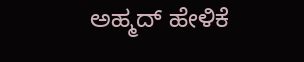ಅಹ್ಮದ್ ಹೇಳಿಕೆ